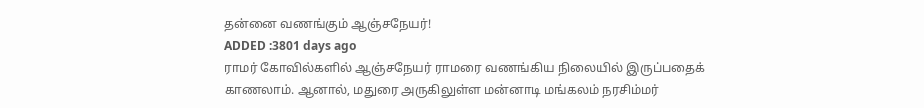தன்னை வணங்கும் ஆஞ்சநேயர்!
ADDED :3801 days ago
ராமர் கோவில்களில் ஆஞ்சநேயர் ராமரை வணங்கிய நிலையில் இருப்பதைக் காணலாம். ஆனால், மதுரை அருகிலுள்ள மன்னாடி மங்கலம் நரசிம்மர்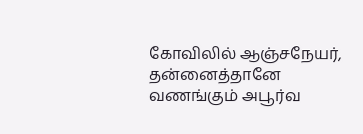கோவிலில் ஆஞ்சநேயர், தன்னைத்தானே வணங்கும் அபூர்வ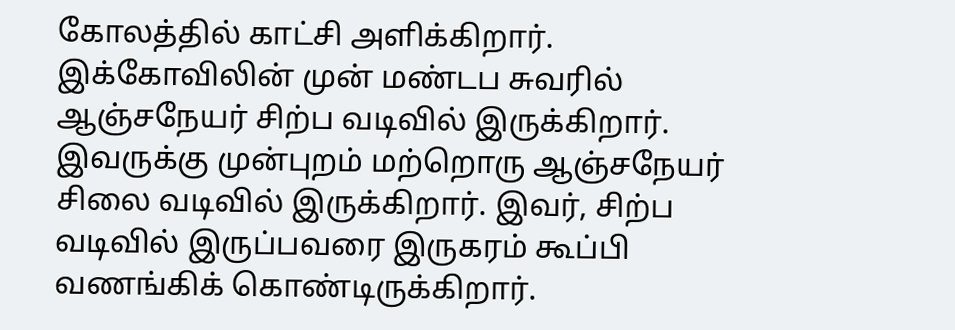கோலத்தில் காட்சி அளிக்கிறார். இக்கோவிலின் முன் மண்டப சுவரில் ஆஞ்சநேயர் சிற்ப வடிவில் இருக்கிறார். இவருக்கு முன்புறம் மற்றொரு ஆஞ்சநேயர் சிலை வடிவில் இருக்கிறார். இவர், சிற்ப வடிவில் இருப்பவரை இருகரம் கூப்பி வணங்கிக் கொண்டிருக்கிறார்.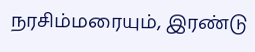நரசிம்மரையும், இரண்டு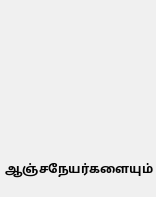ஆஞ்சநேயர்களையும்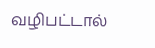வழிபட்டால்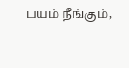பயம் நீங்கும்,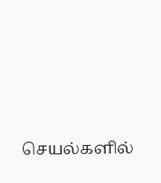செயல்களில்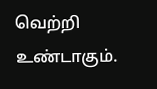வெற்றி உண்டாகும்.